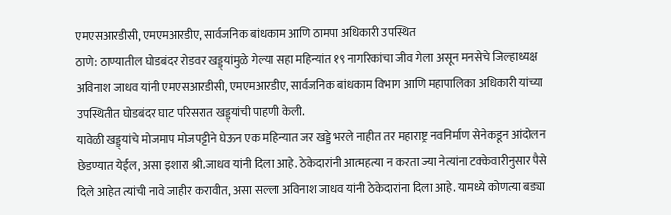एमएसआरडीसी, एमएमआरडीए, सार्वजनिक बांधकाम आणि ठामपा अधिकारी उपस्थित
ठाणे: ठाण्यातील घोडबंदर रोडवर खड्ड्यांमुळे गेल्या सहा महिन्यांत १९ नागरिकांचा जीव गेला असून मनसेचे जिल्हाध्यक्ष अविनाश जाधव यांनी एमएसआरडीसी, एमएमआरडीए, सार्वजनिक बांधकाम विभाग आणि महापालिका अधिकारी यांच्या उपस्थितीत घोडबंदर घाट परिसरात खड्ड्यांची पाहणी केली.
यावेळी खड्ड्यांचे मोजमाप मोजपट्टीने घेऊन एक महिन्यात जर खड्डे भरले नाहीत तर महाराष्ट्र नवनिर्माण सेनेकडून आंदोलन छेडण्यात येईल, असा इशारा श्री.जाधव यांनी दिला आहे. ठेकेदारांनी आत्महत्या न करता ज्या नेत्यांना टक्केवारीनुसार पैसे दिले आहेत त्यांची नावे जाहीर करावीत, असा सल्ला अविनाश जाधव यांनी ठेकेदारांना दिला आहे. यामध्ये कोणत्या बड्या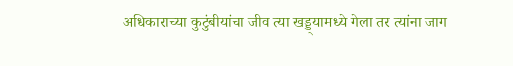अधिकाराच्या कुटुंबीयांचा जीव त्या खड्ड्यामध्ये गेला तर त्यांना जाग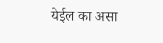येईल का असा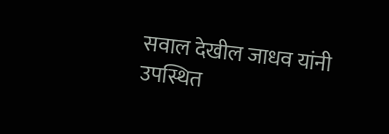सवाल देखील जाधव यांनी उपस्थित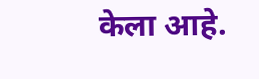केला आहे.